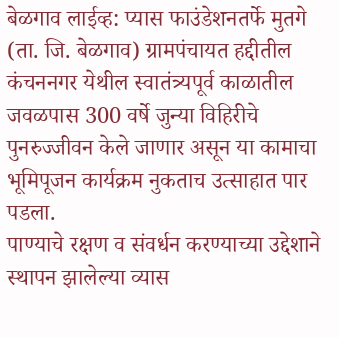बेळगाव लाईव्ह: प्यास फाउंडेशनतर्फे मुतगे (ता. जि. बेळगाव) ग्रामपंचायत हद्दीतील कंचननगर येथील स्वातंत्र्यपूर्व काळातील जवळपास 300 वर्षे जुन्या विहिरीचे पुनरुज्जीवन केले जाणार असून या कामाचा भूमिपूजन कार्यक्रम नुकताच उत्साहात पार पडला.
पाण्याचे रक्षण व संवर्धन करण्याच्या उद्देशाने स्थापन झालेल्या व्यास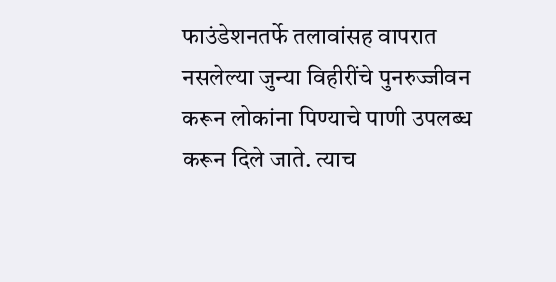फाउंडेशनतर्फे तलावांसह वापरात नसलेल्या जुन्या विहीरींचे पुनरुज्जीवन करून लोकांना पिण्याचे पाणी उपलब्ध करून दिले जाते. त्याच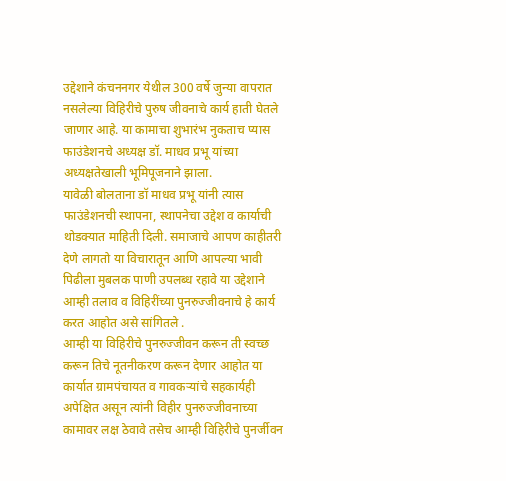उद्देशाने कंचननगर येथील 300 वर्षे जुन्या वापरात नसलेल्या विहिरीचे पुरुष जीवनाचे कार्य हाती घेतले जाणार आहे. या कामाचा शुभारंभ नुकताच प्यास फाउंडेशनचे अध्यक्ष डॉ. माधव प्रभू यांच्या अध्यक्षतेखाली भूमिपूजनाने झाला.
यावेळी बोलताना डॉ माधव प्रभू यांनी त्यास फाउंडेशनची स्थापना, स्थापनेचा उद्देश व कार्याची थोडक्यात माहिती दिली. समाजाचे आपण काहीतरी देणे लागतो या विचारातून आणि आपल्या भावी पिढीला मुबलक पाणी उपलब्ध रहावे या उद्देशाने आम्ही तलाव व विहिरींच्या पुनरुज्जीवनाचे हे कार्य करत आहोत असे सांगितले .
आम्ही या विहिरीचे पुनरुज्जीवन करून ती स्वच्छ करून तिचे नूतनीकरण करून देणार आहोत या कार्यात ग्रामपंचायत व गावकऱ्यांचे सहकार्यही अपेक्षित असून त्यांनी विहीर पुनरुज्जीवनाच्या कामावर लक्ष ठेवावे तसेच आम्ही विहिरीचे पुनर्जीवन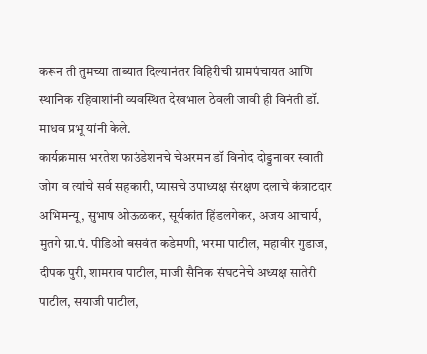करून ती तुमच्या ताब्यात दिल्यानंतर विहिरीची ग्रामपंचायत आणि स्थानिक रहिवाशांनी व्यवस्थित देखभाल ठेवली जावी ही विनंती डॉ. माधव प्रभू यांनी केले.
कार्यक्रमास भरतेश फाउंडेशनचे चेअरमन डॉ विनोद दोड्डनावर स्वाती जोग व त्यांचे सर्व सहकारी, प्यासचे उपाध्यक्ष संरक्षण दलाचे कंत्राटदार अभिमन्यू, सुभाष ओऊळकर, सूर्यकांत हिंडलगेकर, अजय आचार्य, मुतगे ग्रा.पं. पीडिओ बसवंत कडेमणी, भरमा पाटील, महावीर गुडाज, दीपक पुरी, शामराव पाटील, माजी सैनिक संघटनेचे अध्यक्ष सातेरी पाटील, सयाजी पाटील,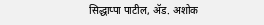सिद्धाप्पा पाटील, ॲड. अशोक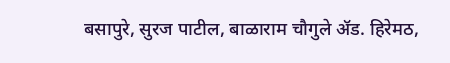बसापुरे, सुरज पाटील, बाळाराम चौगुले ॲड. हिरेमठ,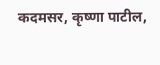कदमसर, कृष्णा पाटील,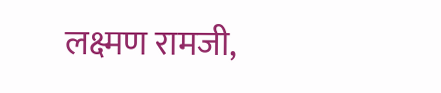लक्ष्मण रामजी,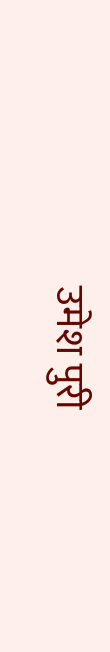उमेश पुरी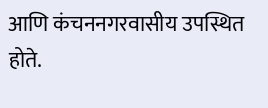आणि कंचननगरवासीय उपस्थित होते.